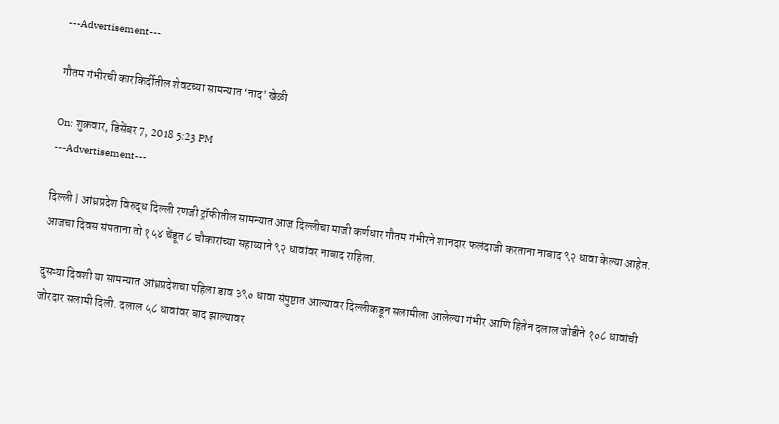---Advertisement---

गौतम गंभीरची कारकिर्दीतील शेवटच्या सामन्यात ‘नाद’ खेळी

On: शुक्रवार, डिसेंबर 7, 2018 5:23 PM
---Advertisement---

दिल्ली | आंध्रप्रदेश विरुद्ध दिल्ली रणजी ट्रॉफीतील सामन्यात आज दिल्लीचा माजी कर्णधार गौतम गंभीरने शानदार फलंदाजी करताना नाबाद ९२ धावा केल्या आहेत. आजचा दिवस संपताना तो १५४ चेंडूत ८ चौकारांच्या सहाय्याने ९२ धावांवर नाबाद राहिला.

दुसऱ्या दिवशी या सामन्यात आंध्रप्रदेशचा पहिला डाव ३९० धावा संपुष्टात आल्यावर दिल्लीकडून सलामीला आलेल्या गंभीर आणि हितेन दलाल जोडीने १०८ धावांची जोरदार सलामी दिली. दलाल ५८ धावांवर बाद झाल्यावर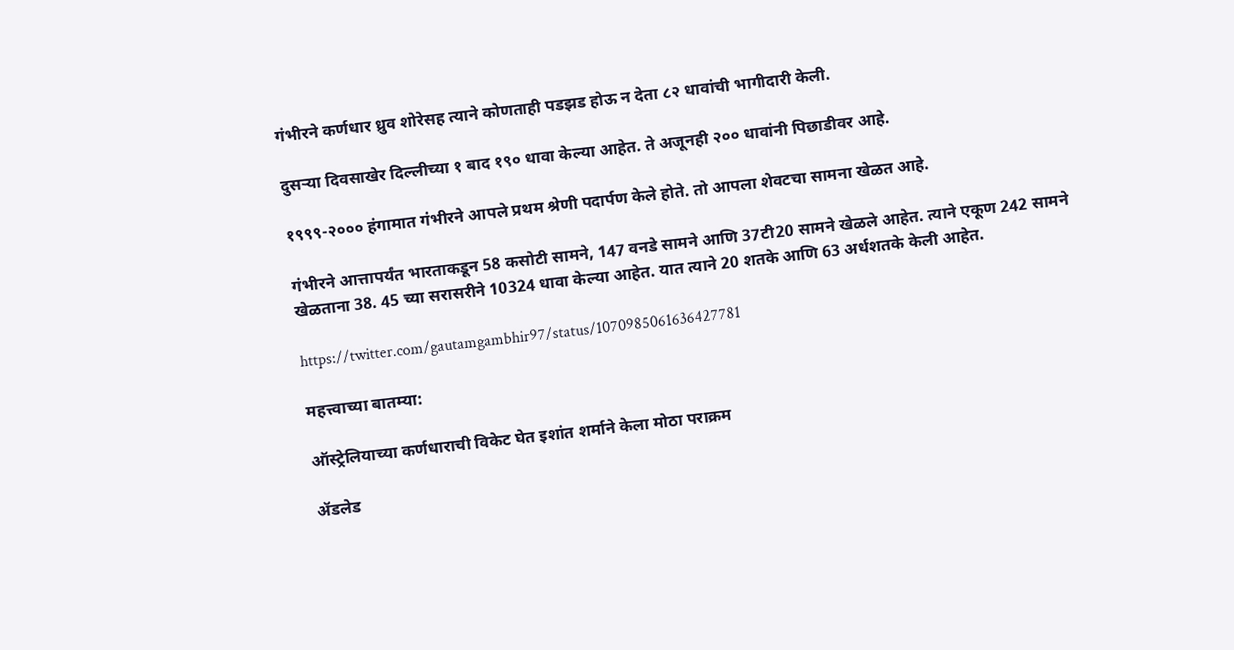गंभीरने कर्णधार ध्रुव शोरेसह त्याने कोणताही पडझड होऊ न देता ८२ धावांची भागीदारी केली.

दुसऱ्या दिवसाखेर दिल्लीच्या १ बाद १९० धावा केल्या आहेत. ते अजूनही २०० धावांनी पिछाडीवर आहे.

१९९९-२००० हंगामात गंभीरने आपले प्रथम श्रेणी पदार्पण केले होते. तो आपला शेवटचा सामना खेळत आहे.

गंभीरने आत्तापर्यंत भारताकडून 58 कसोटी सामने, 147 वनडे सामने आणि 37टी20 सामने खेळले आहेत. त्याने एकूण 242 सामने खेळताना 38. 45 च्या सरासरीने 10324 धावा केल्या आहेत. यात त्याने 20 शतके आणि 63 अर्धशतके केली आहेत.

https://twitter.com/gautamgambhir97/status/1070985061636427781

महत्त्वाच्या बातम्या:

ऑस्ट्रेलियाच्या कर्णधाराची विकेट घेत इशांत शर्माने केला मोठा पराक्रम

ॲडलेड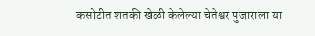कसोटीत शतकी खेळी केलेल्या चेतेश्वर पुजाराला या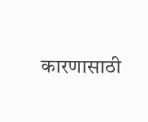कारणासाठी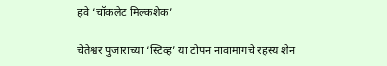हवे ‘चॉकलेट मिल्कशेक’

चेतेश्वर पुजाराच्या ‘स्टिव्ह’ या टोपन नावामागचे रहस्य शेन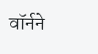वॉर्नने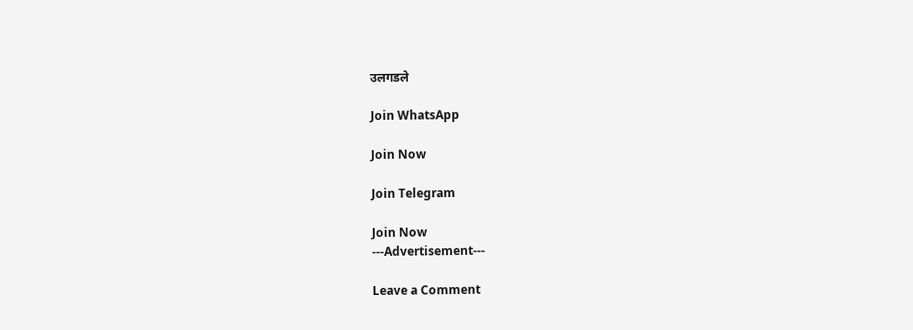उलगडले

Join WhatsApp

Join Now

Join Telegram

Join Now
---Advertisement---

Leave a Comment